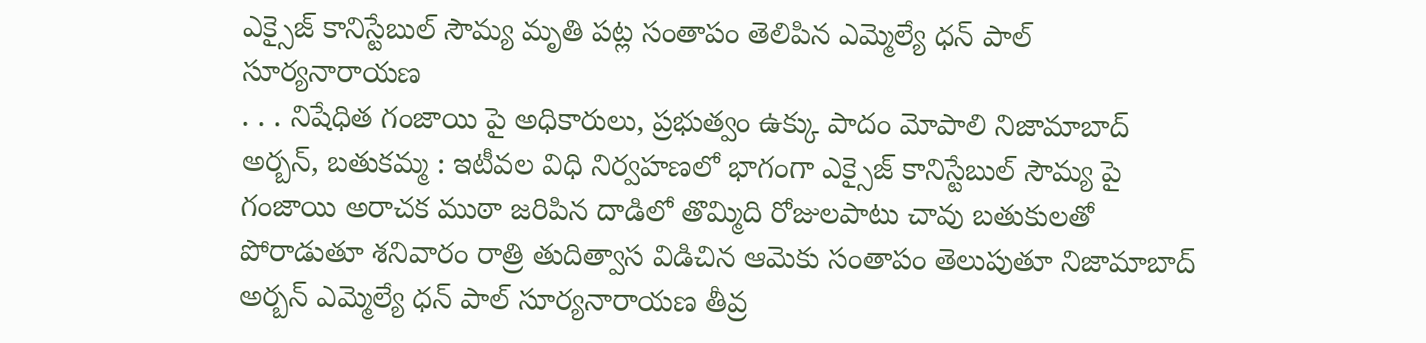ఎక్సైజ్ కానిస్టేబుల్ సౌమ్య మృతి పట్ల సంతాపం తెలిపిన ఎమ్మెల్యే ధన్ పాల్ సూర్యనారాయణ
. . . నిషేధిత గంజాయి పై అధికారులు, ప్రభుత్వం ఉక్కు పాదం మోపాలి నిజామాబాద్ అర్బన్, బతుకమ్మ : ఇటీవల విధి నిర్వహణలో భాగంగా ఎక్సైజ్ కానిస్టేబుల్ సౌమ్య పై గంజాయి అరాచక ముఠా జరిపిన దాడిలో తొమ్మిది రోజులపాటు చావు బతుకులతో పోరాడుతూ శనివారం రాత్రి తుదిత్వాస విడిచిన ఆమెకు సంతాపం తెలుపుతూ నిజామాబాద్ అర్బన్ ఎమ్మెల్యే ధన్ పాల్ సూర్యనారాయణ తీవ్ర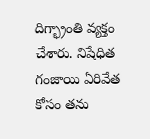దిగ్భ్రాంతి వ్యక్తం చేశారు. నిషేధిత గంజాయి ఏరివేత కోసం తను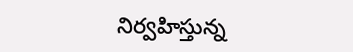నిర్వహిస్తున్న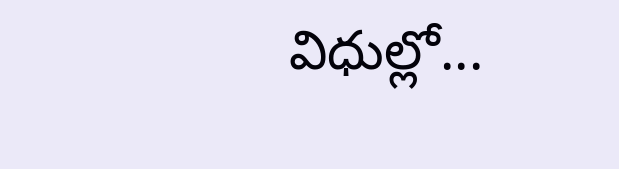విధుల్లో...